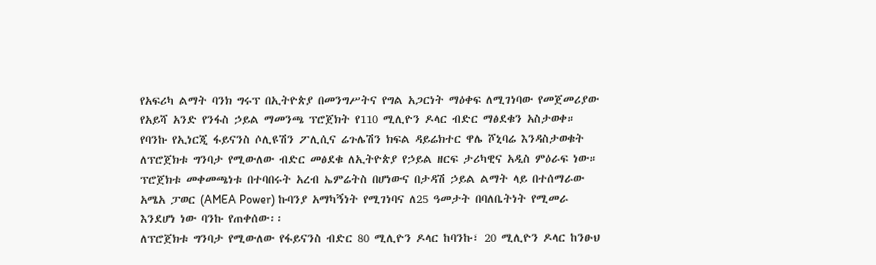የአፍሪካ ልማት ባንክ ግሩፕ በኢትዮጵያ በመንግሥትና የግል አጋርነት ማዕቀፍ ለሚገነባው የመጀመሪያው የአይሻ አንድ የንፋስ ኃይል ማመንጫ ፕሮጀክት የ110 ሚሊዮን ዶላር ብድር ማፅደቁን አስታወቀ።
የባንኩ የኢነርጂ ፋይናንስ ሶሊዩሽን ፖሊሲና ሬጉሌሽን ክፍል ዳይሬክተር ዋሌ ሾኒባሬ እንዳስታወቁት ለፕሮጀክቱ ግንባታ የሚውለው ብድር መፅደቁ ለኢትዮጵያ የኃይል ዘርፍ ታሪካዊና አዲስ ምዕራፍ ነው።
ፕሮጀክቱ መቀመጫነቱ በተባበሩት አረብ ኤምሬትስ በሆነውና በታዳሽ ኃይል ልማት ላይ በተሰማራው አሜአ ፓወር (AMEA Power) ኩባንያ አማካኝነት የሚገነባና ለ25 ዓመታት በባለቤትነት የሚመራ እንደሆነ ነው ባንኩ የጠቀሰው፡፡
ለፕሮጀክቱ ግንባታ የሚውለው የፋይናንስ ብድር 80 ሚሊዮን ዶላር ከባንኩ፣ 20 ሚሊዮን ዶላር ከንፁህ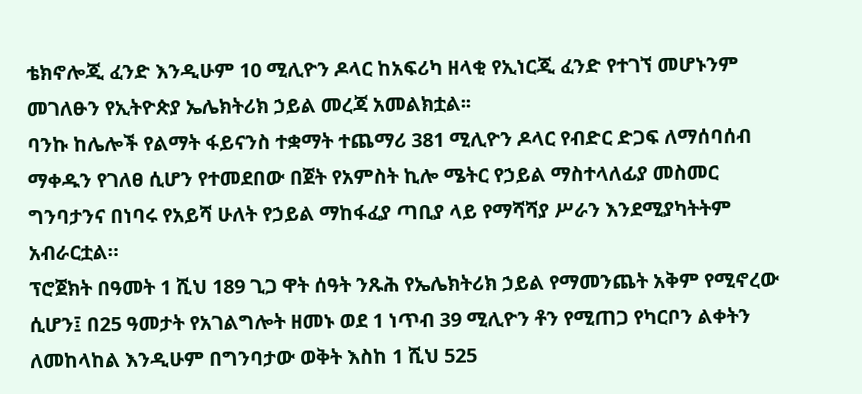ቴክኖሎጂ ፈንድ እንዲሁም 10 ሚሊዮን ዶላር ከአፍሪካ ዘላቂ የኢነርጂ ፈንድ የተገኘ መሆኑንም መገለፁን የኢትዮጵያ ኤሌክትሪክ ኃይል መረጃ አመልክቷል፡፡
ባንኩ ከሌሎች የልማት ፋይናንስ ተቋማት ተጨማሪ 381 ሚሊዮን ዶላር የብድር ድጋፍ ለማሰባሰብ ማቀዱን የገለፀ ሲሆን የተመደበው በጀት የአምስት ኪሎ ሜትር የኃይል ማስተላለፊያ መስመር ግንባታንና በነባሩ የአይሻ ሁለት የኃይል ማከፋፈያ ጣቢያ ላይ የማሻሻያ ሥራን እንደሚያካትትም አብራርቷል።
ፕሮጀክት በዓመት 1 ሺህ 189 ጊጋ ዋት ሰዓት ንጹሕ የኤሌክትሪክ ኃይል የማመንጨት አቅም የሚኖረው ሲሆን፤ በ25 ዓመታት የአገልግሎት ዘመኑ ወደ 1 ነጥብ 39 ሚሊዮን ቶን የሚጠጋ የካርቦን ልቀትን ለመከላከል እንዲሁም በግንባታው ወቅት እስከ 1 ሺህ 525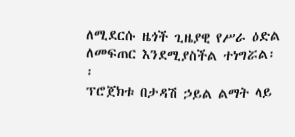ለሚደርሱ ዜጎች ጊዜያዊ የሥራ ዕድል ለመፍጠር እንደሚያስችል ተነግሯል፡፡
ፕሮጀክቱ በታዳሽ ኃይል ልማት ላይ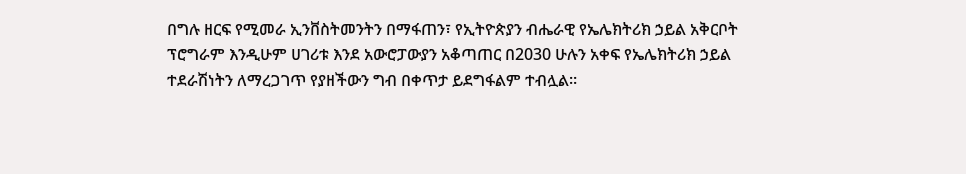በግሉ ዘርፍ የሚመራ ኢንቨስትመንትን በማፋጠን፣ የኢትዮጵያን ብሔራዊ የኤሌክትሪክ ኃይል አቅርቦት ፕሮግራም እንዲሁም ሀገሪቱ እንደ አውሮፓውያን አቆጣጠር በ2030 ሁሉን አቀፍ የኤሌክትሪክ ኃይል ተደራሽነትን ለማረጋገጥ የያዘችውን ግብ በቀጥታ ይደግፋልም ተብሏል።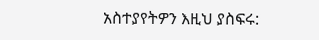አስተያየትዎን እዚህ ያስፍሩ: